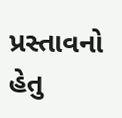પ્રસ્તાવનો હેતુ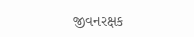જીવનરક્ષક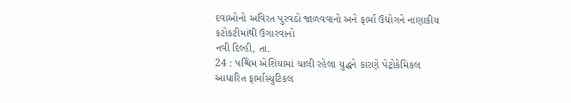દવાઓનો અવિરત પુરવઠો જાળવવાનો અને ફાર્મા ઉદ્યોગને નાણાકીય કટોકટીમાંથી ઉગારવાનો
નવી દિલ્હી, તા.
24 : પશ્ચિમ એશિયામાં ચાલી રહેલા યુદ્ધને કારણે પેટ્રોકેમિકલ આધારિત ફાર્માસ્યુટિકલ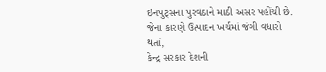ઇનપુટ્સના પુરવઠાને માઠી અસર પહોંચી છે. જેના કારણે ઉત્પાદન ખર્ચમાં જંગી વધારો થતાં,
કેન્દ્ર સરકાર દેશની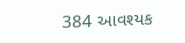384 આવશ્યક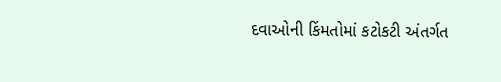દવાઓની કિંમતોમાં કટોકટી અંતર્ગત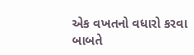એક વખતનો વધારો કરવા
બાબતે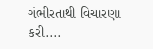ગંભીરતાથી વિચારણા કરી....